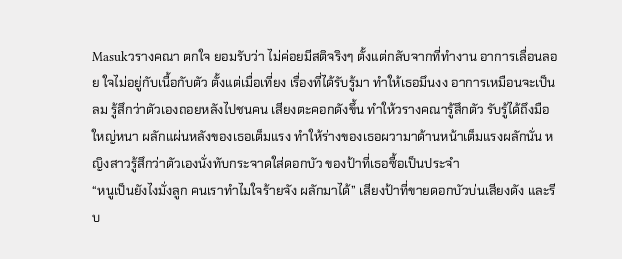Masukวรางคณา ตกใจ ยอมรับว่า ไม่ค่อยมีสติจริงๆ ตั้งแต่กลับจากที่ทำงาน อาการเลื่อนลอย ใจไม่อยู่กับเนื้อกับตัว ตั้งแต่เมื่อเที่ยง เรื่องที่ได้รับรู้มา ทำให้เธอมึนงง อาการเหมือนจะเป็นลม รู้สึกว่าตัวเองถอยหลังไปชนคน เสียงตะคอกดังขึ้น ทำให้วรางคณารู้สึกตัว รับรู้ได้ถึงมือใหญ่หนา ผลักแผ่นหลังของเธอเต็มแรง ทำให้ร่างของเธอผวามาด้านหน้าเต็มแรงผลักนั่น หญิงสาวรู้สึกว่าตัวเองนั่งทับกระจาดใส่ดอกบัว ของป้าที่เธอซื้อเป็นประจำ
“หนูเป็นยังไงมั่งลูก คนเราทำไมใจร้ายจัง ผลักมาได้” เสียงป้าที่ขายดอกบัวบ่นเสียงดัง และรีบ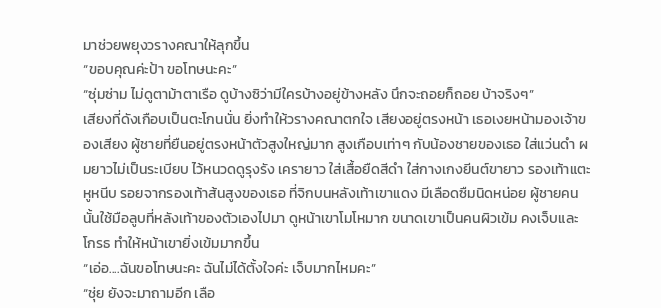มาช่วยพยุงวรางคณาให้ลุกขึ้น
“ขอบคุณค่ะป้า ขอโทษนะคะ”
“ซุ่มซ่าม ไม่ดูตาม้าตาเรือ ดูบ้างซิว่ามีใครบ้างอยู่ข้างหลัง นึกจะถอยก็ถอย บ้าจริงๆ”
เสียงที่ดังเกือบเป็นตะโกนนั่น ยิ่งทำให้วรางคณาตกใจ เสียงอยู่ตรงหน้า เธอเงยหน้ามองเจ้าของเสียง ผู้ชายที่ยืนอยู่ตรงหน้าตัวสูงใหญ่มาก สูงเกือบเท่าๆ กับน้องชายของเธอ ใส่แว่นดำ ผมยาวไม่เป็นระเบียบ ไว้หนวดดูรุงรัง เครายาว ใส่เสื้อยืดสีดำ ใส่กางเกงยีนต์ขายาว รองเท้าแตะหูหนีบ รอยจากรองเท้าส้นสูงของเธอ ที่จิกบนหลังเท้าเขาแดง มีเลือดซืมนิดหน่อย ผู้ชายคนนั้นใช้มือลูบที่หลังเท้าของตัวเองไปมา ดูหน้าเขาโมโหมาก ขนาดเขาเป็นคนผิวเข้ม คงเจ็บและโกรธ ทำให้หน้าเขายิ่งเข้มมากขึ้น
“เอ่อ....ฉันขอโทษนะคะ ฉันไม่ได้ตั้งใจค่ะ เจ็บมากไหมคะ”
“ชุ่ย ยังจะมาถามอีก เลือ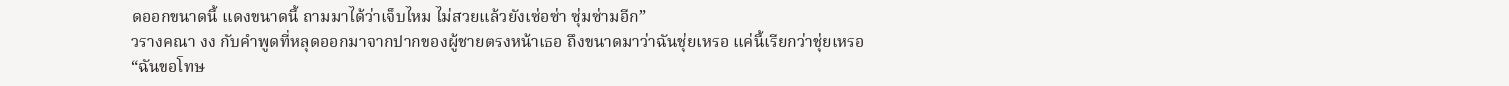ดออกขนาดนี้ แดงขนาดนี้ ถามมาได้ว่าเจ็บไหม ไม่สวยแล้วยังเซ่อซ่า ซุ่มซ่ามอีก”
วรางคณา งง กับคำพูดที่หลุดออกมาจากปากของผู้ชายตรงหน้าเธอ ถึงขนาดมาว่าฉันชุ่ยเหรอ แค่นี้เรียกว่าชุ่ยเหรอ
“ฉันขอโทษ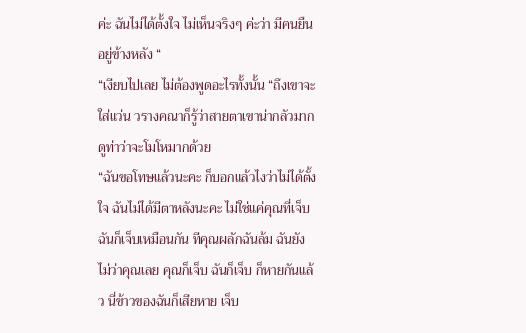ค่ะ ฉันไม่ได้ตั้งใจ ไม่เห็นจริงๆ ค่ะว่า มีคนยืนอยู่ข้างหลัง “
“เงียบไปเลย ไม่ต้องพูดอะไรทั้งนั้น “ถึงเขาจะใส่แว่น วรางคณาก็รู้ว่าสายตาเขาน่ากลัวมาก ดูท่าว่าจะโมโหมากด้วย
“ฉันขอโทษแล้วนะคะ ก็บอกแล้วไงว่าไม่ได้ตั้งใจ ฉันไม่ได้มีตาหลังนะคะ ไม่ใช่แค่คุณที่เจ็บ ฉันก็เจ็บเหมือนกัน ทีคุณผลักฉันล้ม ฉันยังไม่ว่าคุณเลย คุณก็เจ็บ ฉันก็เจ็บ ก็หายกันแล้ว นี่ข้าวของฉันก็เสียหาย เจ็บ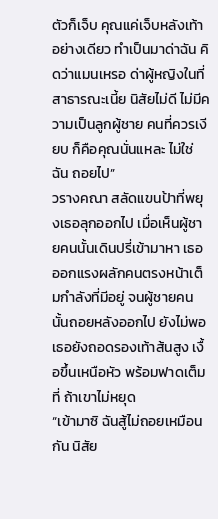ตัวก็เจ็บ คุณแค่เจ็บหลังเท้าอย่างเดียว ทำเป็นมาด่าฉัน คิดว่าแมนเหรอ ด่าผู้หญิงในที่สาธารณะเนี้ย นิสัยไม่ดี ไม่มีความเป็นลูกผู้ชาย คนที่ควรเงียบ ก็คือคุณนั่นแหละ ไม่ใช่ฉัน ถอยไป”
วรางคณา สลัดแขนป้าที่พยุงเธอลุกออกไป เมื่อเห็นผู้ชายคนนั้นเดินปรี่เข้ามาหา เธอออกแรงผลักคนตรงหน้าเต็มกำลังที่มีอยู่ จนผู้ชายคนนั้นถอยหลังออกไป ยังไม่พอเธอยังถอดรองเท้าส้นสูง เงื้อขึ้นเหนือหัว พร้อมฟาดเต็มที่ ถ้าเขาไม่หยุด
“เข้ามาซิ ฉันสู้ไม่ถอยเหมือนกัน นิสัย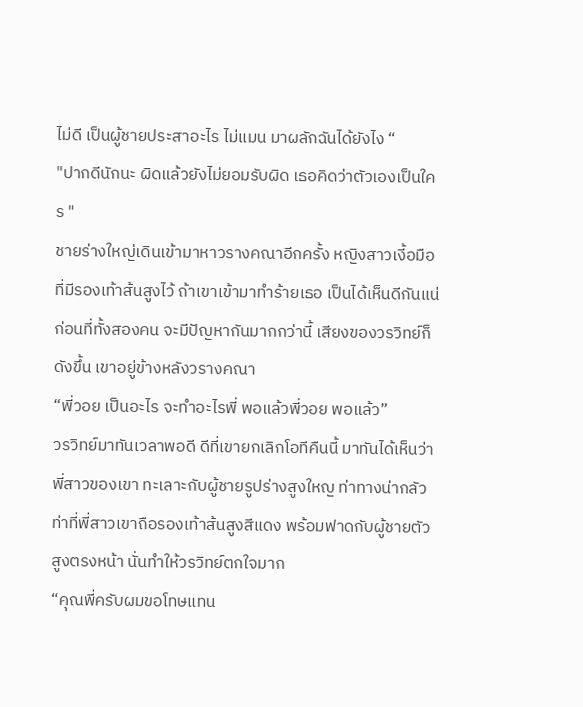ไม่ดี เป็นผู้ชายประสาอะไร ไม่แมน มาผลักฉันได้ยังไง “
"ปากดีนักนะ ผิดแล้วยังไม่ยอมรับผิด เธอคิดว่าตัวเองเป็นใคร "
ชายร่างใหญ่เดินเข้ามาหาวรางคณาอีกครั้ง หญิงสาวเงี้อมือที่มีรองเท้าส้นสูงไว้ ถ้าเขาเข้ามาทำร้ายเธอ เป็นได้เห็นดีกันแน่
ก่อนที่ทั้งสองคน จะมีปัญหากันมากกว่านี้ เสียงของวรวิทย์ก็ดังขึ้น เขาอยู่ข้างหลังวรางคณา
“พี่วอย เป็นอะไร จะทำอะไรพี่ พอแล้วพี่วอย พอแล้ว”
วรวิทย์มาทันเวลาพอดี ดีที่เขายกเลิกโอทีคืนนี้ มาทันได้เห็นว่า พี่สาวของเขา ทะเลาะกับผู้ชายรูปร่างสูงใหญ ท่าทางน่ากลัว ท่าที่พี่สาวเขาถือรองเท้าส้นสูงสีแดง พร้อมฟาดกับผู้ชายตัวสูงตรงหน้า นั่นทำให้วรวิทย์ตกใจมาก
“คุณพี่ครับผมขอโทษแทน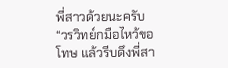พี่สาวด้วยนะครับ “วรวิทย์กมือไหว้ขอโทษ แล้วรีบดึงพี่สา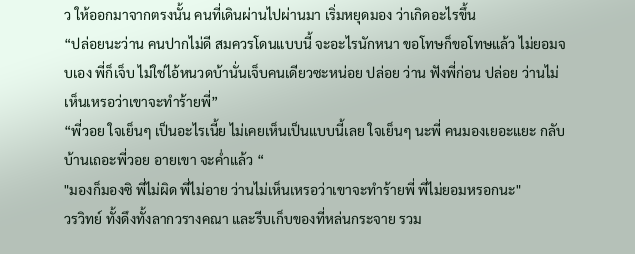ว ให้ออกมาจากตรงนั้น คนที่เดินผ่านไปผ่านมา เริ่มหยุดมอง ว่าเกิดอะไรขึ้น
“ปล่อยนะว่าน คนปากไม่ดี สมควรโดนแบบนี้ จะอะไรนักหนา ขอโทษก็ขอโทษแล้ว ไม่ยอมจบเอง พี่ก็เจ็บ ไม่ใช่ไอ้หนวดบ้านั่นเจ็บคนเดียวซะหน่อย ปล่อย ว่าน ฟังพี่ก่อน ปล่อย ว่านไม่เห็นเหรอว่าเขาจะทำร้ายพี่”
“พี่วอย ใจเย็นๆ เป็นอะไรเนี้ย ไม่เคยเห็นเป็นแบบนี้เลย ใจเย็นๆ นะพี่ คนมองเยอะแยะ กลับบ้านเถอะพี่วอย อายเขา จะค่ำแล้ว “
"มองก็มองซิ พี่ไม่ผิด พี่ไม่อาย ว่านไม่เห็นเหรอว่าเขาจะทำร้ายพี่ พี่ไม่ยอมหรอกนะ"
วรวิทย์ ทั้งดึงทั้งลากวรางคณา และรีบเก็บของที่หล่นกระจาย รวม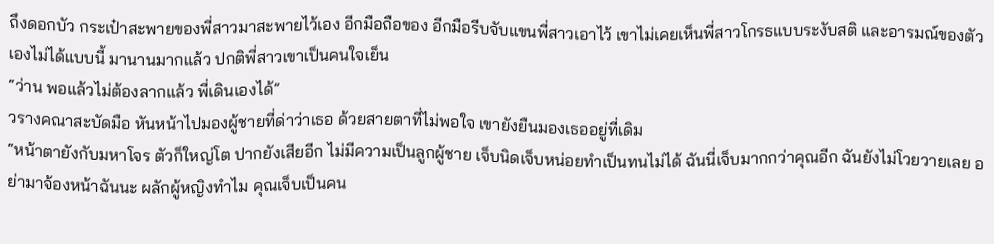ถึงดอกบัว กระเป๋าสะพายของพี่สาวมาสะพายไว้เอง อีกมือถือของ อีกมือรีบจับแขนพี่สาวเอาไว้ เขาไม่เคยเห็นพี่สาวโกรธแบบระงับสติ และอารมณ์ของตัวเองไม่ได้แบบนี้ มานานมากแล้ว ปกติพี่สาวเขาเป็นคนใจเย็น
“ว่าน พอแล้วไม่ต้องลากแล้ว พี่เดินเองได้”
วรางคณาสะบัดมือ หันหน้าไปมองผู้ชายที่ด่าว่าเธอ ด้วยสายตาที่ไม่พอใจ เขายังยืนมองเธออยู่ที่เดิม
“หน้าตายังกับมหาโจร ตัวก็ใหญ่โต ปากยังเสียอีก ไม่มีความเป็นลูกผู้ชาย เจ็บนิดเจ็บหน่อยทำเป็นทนไม่ได้ ฉันนี่เจ็บมากกว่าคุณอีก ฉันยังไม่โวยวายเลย อย่ามาจ้องหน้าฉันนะ ผลักผู้หญิงทำไม คุณเจ็บเป็นคน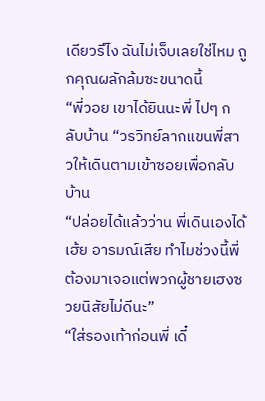เดียวรึไง ฉันไม่เจ็บเลยใช่ไหม ถูกคุณผลักล้มซะขนาดนี้
“พี่วอย เขาได้ยินนะพี่ ไปๆ กลับบ้าน “วรวิทย์ลากแขนพี่สาวให้เดินตามเข้าซอยเพื่อกลับบ้าน
“ปล่อยได้แล้วว่าน พี่เดินเองได้ เฮ้ย อารมณ์เสีย ทำไมช่วงนี้พี่ต้องมาเจอแต่พวกผู้ชายเฮงซวยนิสัยไม่ดีนะ”
“ใส่รองเท้าก่อนพี่ เดี๋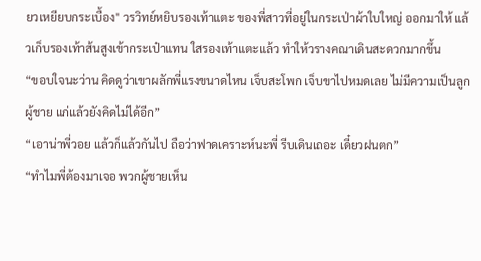ยวเหยียบกระเบื้อง" วรวิทย์หยิบรองเท้าแตะ ของพี่สาวที่อยู่ในกระเป่าผ้าใบใหญ่ ออกมาให้ แล้วเก็บรองเท้าส้นสูงเข้ากระเป๋าแทน ใสรองเท้าแตะแล้ว ทำให้วรางคณาเดินสะดวกมากขึ้น
“ขอบใจนะว่าน คิดดูว่าเขาผลักพี่แรงขนาดไหน เจ็บสะโพก เจ็บขาไปหมดเลย ไม่มีความเป็นลูกผู้ชาย แก่แล้วยังคิดไม่ได้อีก”
“เอาน่าพี่วอย แล้วก็แล้วกันไป ถือว่าฟาดเคราะห์นะพี่ รีบเดินเถอะ เดี๋ยวฝนตก”
“ทำไมพี่ต้องมาเจอ พวกผู้ชายเห็น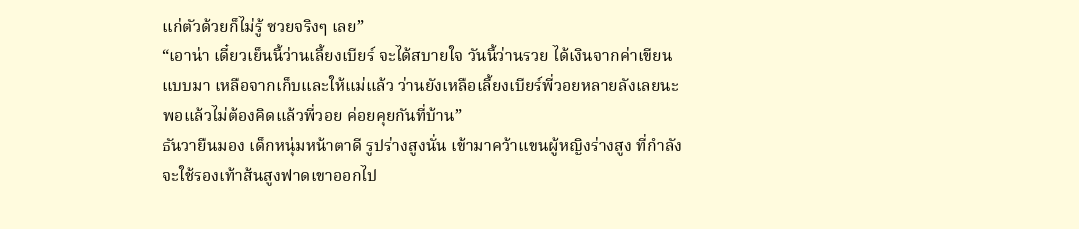แก่ตัวด้วยก็ไม่รู้ ซวยจริงๆ เลย”
“เอาน่า เดี๋ยวเย็นนี้ว่านเลี้ยงเบียร์ จะได้สบายใจ วันนี้ว่านรวย ได้เงินจากค่าเขียนแบบมา เหลือจากเก็บและให้แม่แล้ว ว่านยังเหลือเลี้ยงเบียร์พี่วอยหลายลังเลยนะ พอแล้วไม่ต้องคิดแล้วพี่วอย ค่อยคุยกันที่บ้าน”
ธันวายืนมอง เด็กหนุ่มหน้าตาดี รูปร่างสูงนั่น เข้ามาคว้าแขนผู้หญิงร่างสูง ที่กำลังจะใช้รองเท้าส้นสูงฟาดเขาออกไป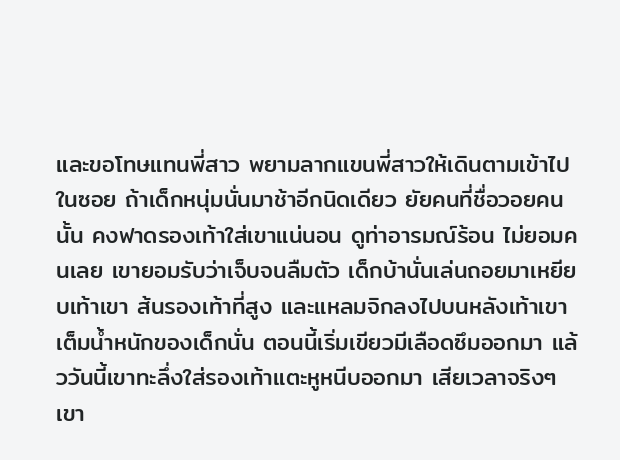และขอโทษแทนพี่สาว พยามลากแขนพี่สาวให้เดินตามเข้าไปในซอย ถ้าเด็กหนุ่มนั่นมาช้าอีกนิดเดียว ยัยคนที่ชื่อวอยคนนั้น คงฟาดรองเท้าใส่เขาแน่นอน ดูท่าอารมณ์ร้อน ไม่ยอมคนเลย เขายอมรับว่าเจ็บจนลืมตัว เด็กบ้านั่นเล่นถอยมาเหยียบเท้าเขา ส้นรองเท้าที่สูง และแหลมจิกลงไปบนหลังเท้าเขาเต็มน้ำหนักของเด็กนั่น ตอนนี้เริ่มเขียวมีเลือดซึมออกมา แล้ววันนี้เขาทะลึ่งใส่รองเท้าแตะหูหนีบออกมา เสียเวลาจริงๆ เขา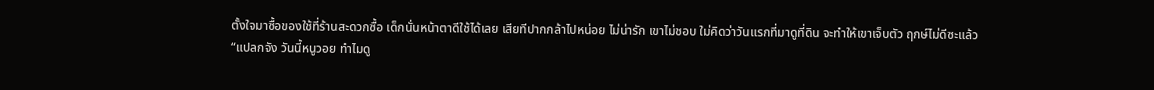ตั้งใจมาซื้อของใช้ที่ร้านสะดวกซื้อ เด็กนั่นหน้าตาดีใช้ได้เลย เสียทีปากกล้าไปหน่อย ไม่น่ารัก เขาไม่ชอบ ใม่คิดว่าวันแรกที่มาดูที่ดิน จะทำให้เขาเจ็บตัว ฤกษ์ไม่ดีซะแล้ว
“แปลกจัง วันนี้หนูวอย ทำไมดู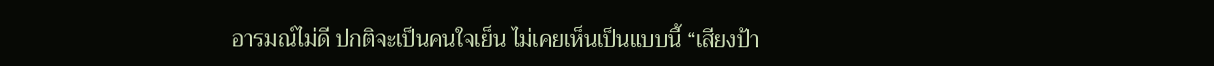อารมณ์ไม่ดี ปกติจะเป็นคนใจเย็น ไม่เคยเห็นเป็นแบบนี้ “เสียงป้า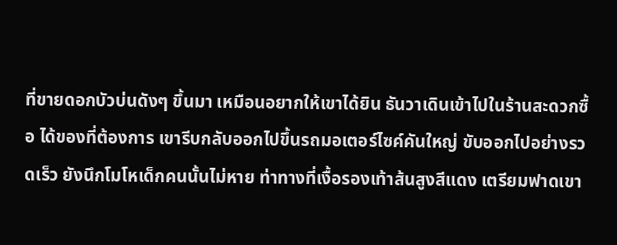ที่ขายดอกบัวบ่นดังๆ ขึ้นมา เหมือนอยากให้เขาได้ยิน ธันวาเดินเข้าไปในร้านสะดวกซื้อ ได้ของที่ต้องการ เขารีบกลับออกไปขึ้นรถมอเตอร์ไซค์คันใหญ่ ขับออกไปอย่างรวดเร็ว ยังนึกโมโหเด็กคนนั้นไม่หาย ท่าทางที่เงื้อรองเท้าส้นสูงสีแดง เตรียมฟาดเขา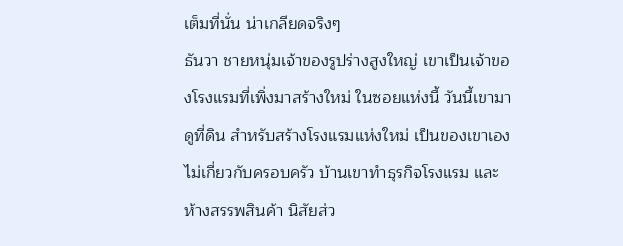เต็มที่นั่น น่าเกลียดจริงๆ
ธันวา ชายหนุ่มเจ้าของรูปร่างสูงใหญ่ เขาเป็นเจ้าของโรงแรมที่เพิ่งมาสร้างใหม่ ในซอยแห่งนี้ วันนี้เขามาดูที่ดิน สำหรับสร้างโรงแรมแห่งใหม่ เป็นของเขาเอง ไม่เกี่ยวกับครอบครัว บ้านเขาทำธุรกิจโรงแรม และห้างสรรพสินค้า นิสัยส่ว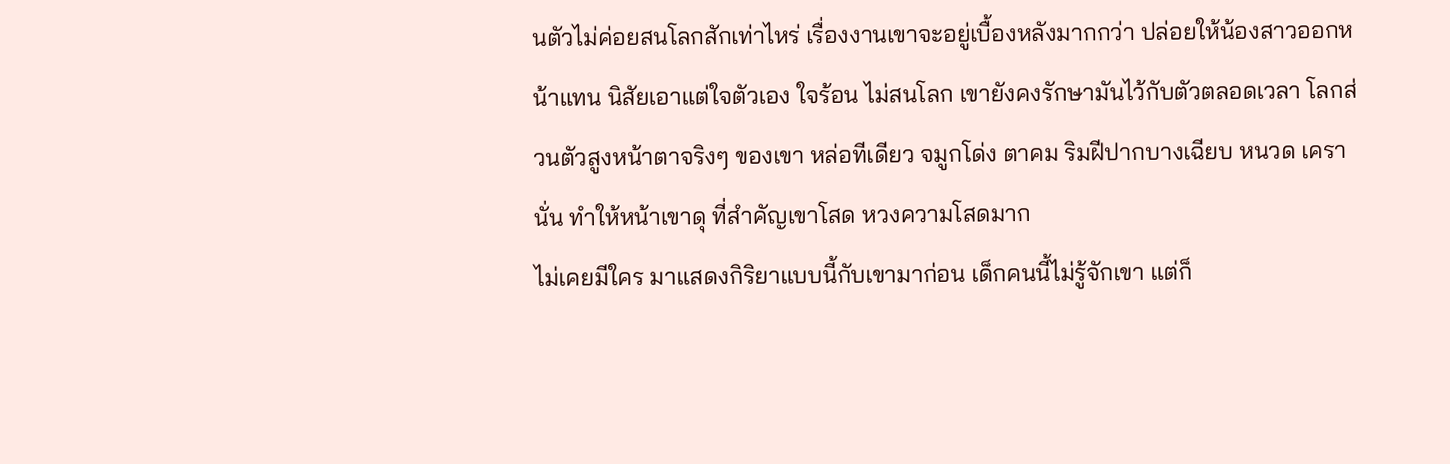นตัวไม่ค่อยสนโลกสักเท่าไหร่ เรื่องงานเขาจะอยู่เบื้องหลังมากกว่า ปล่อยให้น้องสาวออกหน้าแทน นิสัยเอาแต่ใจตัวเอง ใจร้อน ไม่สนโลก เขายังคงรักษามันไว้กับตัวตลอดเวลา โลกส่วนตัวสูงหน้าตาจริงๆ ของเขา หล่อทีเดียว จมูกโด่ง ตาคม ริมฝีปากบางเฉียบ หนวด เครานั่น ทำให้หน้าเขาดุ ที่สำคัญเขาโสด หวงความโสดมาก
ไม่เคยมีใคร มาแสดงกิริยาแบบนี้กับเขามาก่อน เด็กคนนี้ไม่รู้จักเขา แต่ก็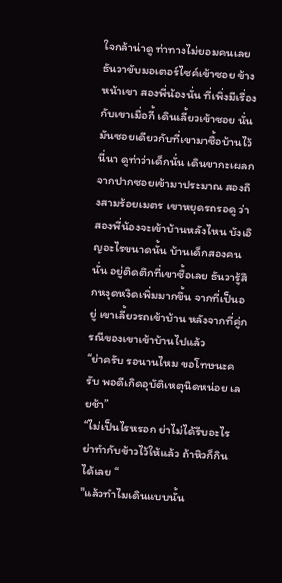ใจกล้าน่าดู ท่าทางไม่ยอมคนเลย ธันวาขับมอเตอร์ไซค์เข้าซอย ข้างหน้าเขา สองพี่น้องนั่น ที่เพิ่งมีเรื่องกับเขาเมื่อกี้ เดินเลี้ยวเข้าซอย นั่นมันซอยเดียวกับที่เขามาซื้อบ้านไว้นี่นา ดูท่าว่าเด็กนั่น เดินขากะเผลก จากปากซอยเข้ามาประมาณ สองถึงสามร้อยเมตร เขาหยุดรถรอดู ว่าสองพี่น้องจะเข้าบ้านหลังไหน บังเอิญอะไรขนาดนั้น บ้านเด็กสองคนนั่น อยู่ติดตึกที่เขาซื้อเลย ธันวารู้สึกหงุดหงิดเพิ่มมากขึ้น จากที่เป็นอยู่ เขาเลี้ยวรถเข้าบ้าน หลังจากที่คู่กรณีของเขาเข้าบ้านไปแล้ว
“ย่าครับ รอนานไหม ขอโทษนะครับ พอดีเกิดอุบัติเหตุนิดหน่อย เลยช้า”
“ไม่เป็นไรหรอก ย่าไม่ได้รีบอะไร ย่าทำกับข้าวไว้ให้แล้ว ถ้าหิวก็กินได้เลย “
"แล้วทำไมเดินแบบนั้น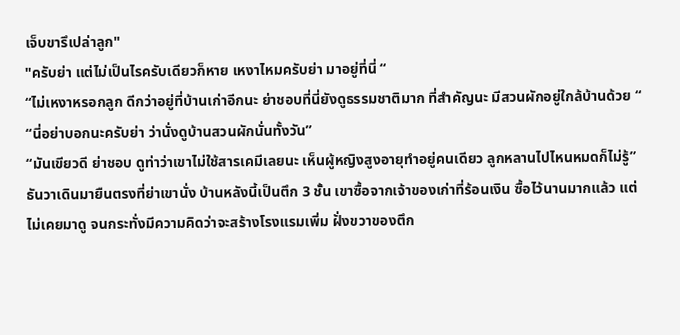เจ็บขารึเปล่าลูก"
"ครับย่า แต่ไม่เป็นไรครับเดียวก็หาย เหงาไหมครับย่า มาอยู่ที่นี่ “
“ไม่เหงาหรอกลูก ดีกว่าอยู่ที่บ้านเก่าอีกนะ ย่าชอบที่นี่ยังดูธรรมชาติมาก ที่สำคัญนะ มีสวนผักอยู่ใกล้บ้านด้วย “
“นี่อย่าบอกนะครับย่า ว่านั่งดูบ้านสวนผักนั่นทั้งวัน”
“มันเขียวดี ย่าชอบ ดูท่าว่าเขาไม่ใช้สารเคมีเลยนะ เห็นผู้หญิงสูงอายุทำอยู่คนเดียว ลูกหลานไปไหนหมดก็ไม่รู้”
ธันวาเดินมายืนตรงที่ย่าเขานั่ง บ้านหลังนี้เป็นตึก 3 ชั้น เขาซื้อจากเจ้าของเก่าที่ร้อนเงิน ซื้อไว้นานมากแล้ว แต่ไม่เคยมาดู จนกระทั่งมีความคิดว่าจะสร้างโรงแรมเพิ่ม ฝั่งขวาของตึก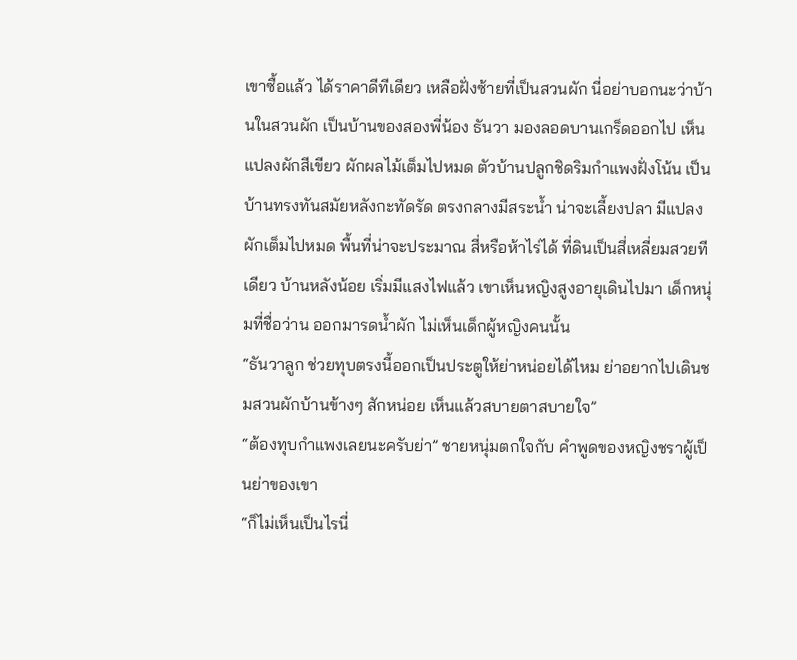เขาซื้อแล้ว ได้ราคาดีทีเดียว เหลือฝั่งซ้ายที่เป็นสวนผัก นี่อย่าบอกนะว่าบ้านในสวนผัก เป็นบ้านของสองพี่น้อง ธันวา มองลอดบานเกร็ดออกไป เห็นแปลงผักสีเขียว ผักผลไม้เต็มไปหมด ตัวบ้านปลูกชิดริมกำแพงฝั่งโน้น เป็นบ้านทรงทันสมัยหลังกะทัดรัด ตรงกลางมีสระน้ำ น่าจะเลี้ยงปลา มีแปลงผักเต็มไปหมด พื้นที่น่าจะประมาณ สี่หรือห้าไร่ได้ ที่ดินเป็นสี่เหลี่ยมสวยทีเดียว บ้านหลังน้อย เริ่มมีแสงไฟแล้ว เขาเห็นหญิงสูงอายุเดินไปมา เด็กหนุ่มที่ชื่อว่าน ออกมารดน้ำผัก ไม่เห็นเด็กผู้หญิงคนนั้น
“ธันวาลูก ช่วยทุบตรงนี้ออกเป็นประตูให้ย่าหน่อยได้ไหม ย่าอยากไปเดินชมสวนผักบ้านข้างๆ สักหน่อย เห็นแล้วสบายตาสบายใจ”
“ต้องทุบกำแพงเลยนะครับย่า” ชายหนุ่มตกใจกับ คำพูดของหญิงชราผู้เป็นย่าของเขา
“ก็ไม่เห็นเป็นไรนี่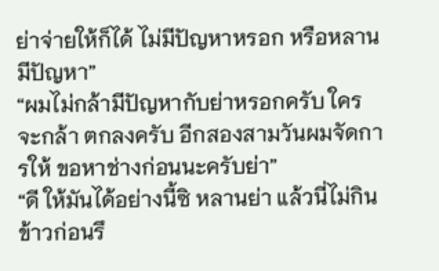ย่าจ่ายให้ก็ได้ ไม่มีปัญหาหรอก หรือหลานมีปัญหา”
“ผมไม่กล้ามีปัญหากับย่าหรอกครับ ใครจะกล้า ตกลงครับ อีกสองสามวันผมจัดการให้ ขอหาช่างก่อนนะครับย่า”
“ดี ให้มันได้อย่างนี้ซิ หลานย่า แล้วนี่ไม่กินข้าวก่อนรึ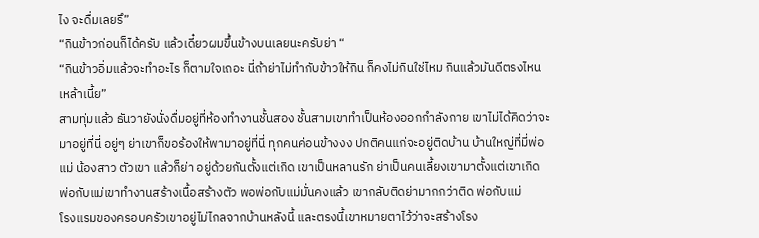ไง จะดื่มเลยรึ”
“กินข้าวก่อนก็ได้ครับ แล้วเดี๋ยวผมขึ้นข้างบนเลยนะครับย่า “
“กินข้าวอิ่มแล้วจะทำอะไร ก็ตามใจเถอะ นี่ถ้าย่าไม่ทำกับข้าวให้กิน ก็คงไม่กินใช่ไหม กินแล้วมันดีตรงไหนเหล้าเนี้ย”
สามทุ่มแล้ว ธันวายังนั่งดื่มอยู่ที่ห้องทำงานชั้นสอง ชั้นสามเขาทำเป็นห้องออกกำลังกาย เขาไม่ได้คิดว่าจะมาอยู่ที่นี่ อยู่ๆ ย่าเขาก็ขอร้องให้พามาอยู่ที่นี่ ทุกคนค่อนข้างงง ปกติคนแก่จะอยู่ติดบ้าน บ้านใหญ่ที่มี่พ่อ แม่ น้องสาว ตัวเขา แล้วก็ย่า อยู่ด้วยกันตั้งแต่เกิด เขาเป็นหลานรัก ย่าเป็นคนเลี้ยงเขามาตั้งแต่เขาเกิด พ่อกับแม่เขาทำงานสร้างเนื้อสร้างตัว พอพ่อกับแม่มั่นคงแล้ว เขากลับติดย่ามากกว่าติด พ่อกับแม่
โรงแรมของครอบครัวเขาอยู่ไม่ไกลจากบ้านหลังนี้ และตรงนี้เขาหมายตาไว้ว่าจะสร้างโรง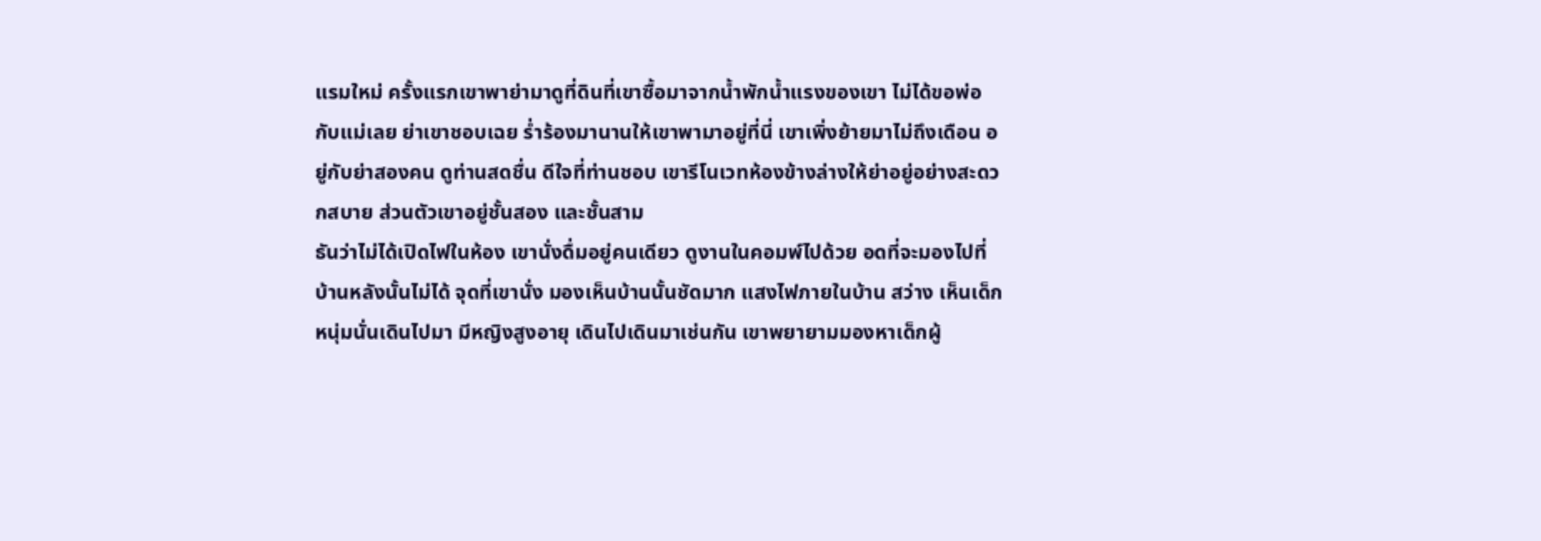แรมใหม่ ครั้งแรกเขาพาย่ามาดูที่ดินที่เขาซื้อมาจากน้ำพักน้ำแรงของเขา ไม่ได้ขอพ่อกับแม่เลย ย่าเขาชอบเฉย ร่ำร้องมานานให้เขาพามาอยู่ที่นี่ เขาเพิ่งย้ายมาไม่ถึงเดือน อยู่กับย่าสองคน ดูท่านสดชื่น ดีใจที่ท่านชอบ เขารีโนเวทห้องข้างล่างให้ย่าอยู่อย่างสะดวกสบาย ส่วนตัวเขาอยู่ชั้นสอง และชั้นสาม
ธันว่าไม่ได้เปิดไฟในห้อง เขานั่งดื่มอยู่คนเดียว ดูงานในคอมพ์ไปด้วย อดที่จะมองไปที่บ้านหลังนั้นไม่ได้ จุดที่เขานั่ง มองเห็นบ้านนั้นชัดมาก แสงไฟภายในบ้าน สว่าง เห็นเด็กหนุ่มนั่นเดินไปมา มีหญิงสูงอายุ เดินไปเดินมาเช่นกัน เขาพยายามมองหาเด็กผู้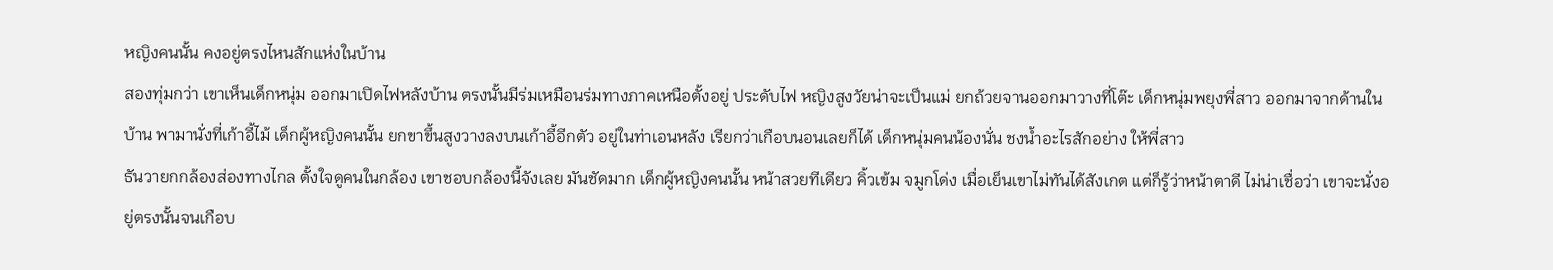หญิงคนนั้น คงอยู่ตรงไหนสักแห่งในบ้าน
สองทุ่มกว่า เขาเห็นเด็กหนุ่ม ออกมาเปิดไฟหลังบ้าน ตรงนั้นมีร่มเหมือนร่มทางภาคเหนือตั้งอยู่ ประดับไฟ หญิงสูงวัยน่าจะเป็นแม่ ยกถ้วยจานออกมาวางที่โต๊ะ เด็กหนุ่มพยุงพี่สาว ออกมาจากด้านในบ้าน พามานั่งที่เก้าอี้ไม้ เด็กผู้หญิงคนนั้น ยกขาขึ้นสูงวางลงบนเก้าอี้อีกตัว อยู่ในท่าเอนหลัง เรียกว่าเกือบนอนเลยก็ได้ เด็กหนุ่มคนน้องนั่น ชงน้ำอะไรสักอย่าง ให้พี่สาว
ธันวายกกล้องส่องทางไกล ตั้งใจดูคนในกล้อง เขาชอบกล้องนี้จังเลย มันชัดมาก เด็กผู้หญิงคนนั้น หน้าสวยทีเดียว คิ้วเข้ม จมูกโด่ง เมื่อเย็นเขาไม่ทันได้สังเกต แต่ก็รู้ว่าหน้าตาดี ไม่น่าเชื่อว่า เขาจะนั่งอยู่ตรงนั้นจนเกือบ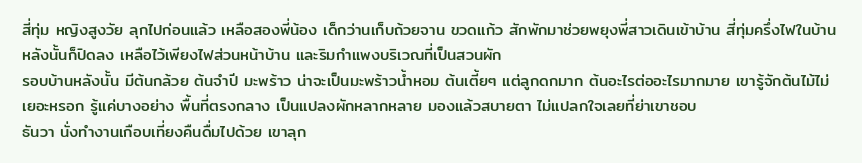สี่ทุ่ม หญิงสูงวัย ลุกไปก่อนแล้ว เหลือสองพี่น้อง เด็กว่านเก็บถ้วยจาน ขวดแก้ว สักพักมาช่วยพยุงพี่สาวเดินเข้าบ้าน สี่ทุ่มครึ่งไฟในบ้านหลังนั้นก็ปิดลง เหลือไว้เพียงไฟส่วนหน้าบ้าน และริมกำแพงบริเวณที่เป็นสวนผัก
รอบบ้านหลังนั้น มีต้นกล้วย ต้นจำปี มะพร้าว น่าจะเป็นมะพร้าวน้ำหอม ต้นเตี้ยๆ แต่ลูกดกมาก ต้นอะไรต่ออะไรมากมาย เขารู้จักต้นไม้ไม่เยอะหรอก รู้แค่บางอย่าง พื้นที่ตรงกลาง เป็นแปลงผักหลากหลาย มองแล้วสบายตา ไม่แปลกใจเลยที่ย่าเขาชอบ
ธันวา นั่งทำงานเกือบเที่ยงคืนดื่มไปด้วย เขาลุก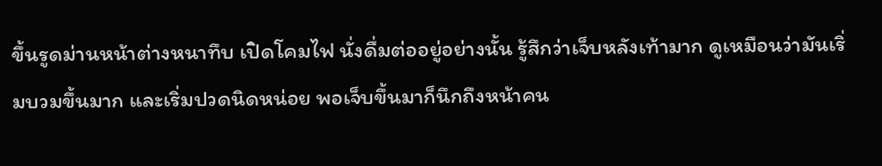ขึ้นรูดม่านหน้าต่างหนาทึบ เปิดโคมไฟ นั่งดื่มต่ออยู่อย่างนั้น รู้สึกว่าเจ็บหลังเท้ามาก ดูเหมือนว่ามันเริ่มบวมขึ้นมาก และเริ่มปวดนิดหน่อย พอเจ็บขึ้นมาก็นึกถึงหน้าคน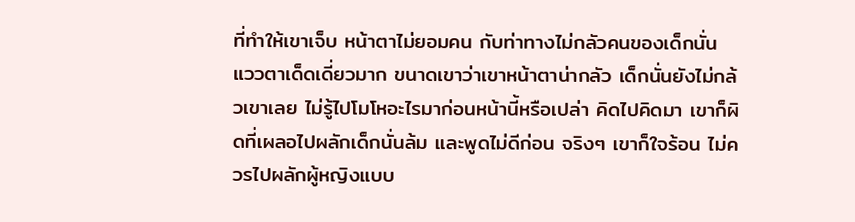ที่ทำให้เขาเจ็บ หน้าตาไม่ยอมคน กับท่าทางไม่กลัวคนของเด็กนั่น แววตาเด็ดเดี่ยวมาก ขนาดเขาว่าเขาหน้าตาน่ากลัว เด็กนั่นยังไม่กล้วเขาเลย ไม่รู้ไปโมโหอะไรมาก่อนหน้านี้หรือเปล่า คิดไปคิดมา เขาก็ผิดที่เผลอไปผลักเด็กนั่นล้ม และพูดไม่ดีก่อน จริงๆ เขาก็ใจร้อน ไม่ควรไปผลักผู้หญิงแบบ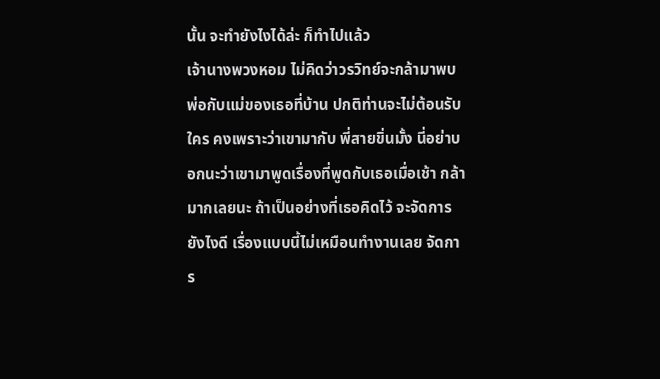นั้น จะทำยังไงได้ล่ะ ก็ทำไปแล้ว
เจ้านางพวงหอม ไม่คิดว่าวรวิทย์จะกล้ามาพบพ่อกับแม่ของเธอที่บ้าน ปกติท่านจะไม่ต้อนรับใคร คงเพราะว่าเขามากับ พี่สายขิ่นมั้ง นี่อย่าบอกนะว่าเขามาพูดเรื่องที่พูดกับเธอเมื่อเช้า กล้ามากเลยนะ ถ้าเป็นอย่างที่เธอคิดไว้ จะจัดการยังไงดี เรื่องแบบนี้ไม่เหมือนทำงานเลย จัดการ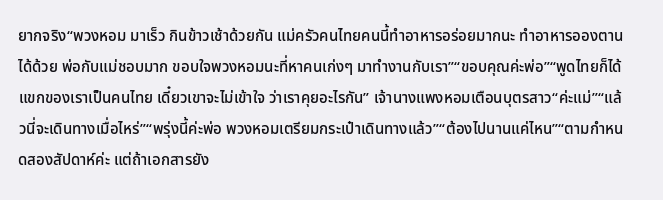ยากจริง“พวงหอม มาเร็ว กินข้าวเช้าด้วยกัน แม่ครัวคนไทยคนนี้ทำอาหารอร่อยมากนะ ทำอาหารอองตานได้ด้วย พ่อกับแม่ชอบมาก ขอบใจพวงหอมนะที่หาคนเก่งๆ มาทำงานกับเรา”“ขอบคุณค่ะพ่อ”“พูดไทยก็ได้ แขกของเราเป็นคนไทย เดี๋ยวเขาจะไม่เข้าใจ ว่าเราคุยอะไรกัน” เจ้านางแพงหอมเตือนบุตรสาว“ค่ะแม่”“แล้วนี่จะเดินทางเมื่อไหร่”“พรุ่งนี้ค่ะพ่อ พวงหอมเตรียมกระเป๋าเดินทางแล้ว”“ต้องไปนานแค่ไหน”“ตามกำหนดสองสัปดาห์ค่ะ แต่ถ้าเอกสารยัง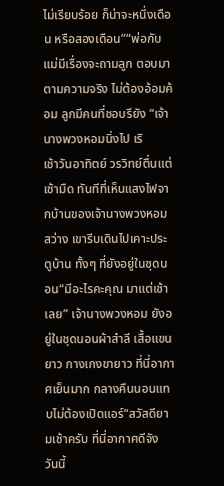ไม่เรียบร้อย ก็น่าจะหนึ่งเดือน หรือสองเดือน”“พ่อกับแม่มีเรื่องจะถามลูก ตอบมาตามความจริง ไม่ต้องอ้อมค้อม ลูกมีคนที่ชอบรึยัง “เจ้านางพวงหอมนิ่งไป เริ
เช้าวันอาทิตย์ วรวิทย์ตื่นแต่เช้ามืด ทันทีที่เห็นแสงไฟจากบ้านของเจ้านางพวงหอมสว่าง เขารีบเดินไปเคาะประตูบ้าน ทั้งๆ ที่ยังอยู่ในชุดนอน“มีอะไรคะคุณ มาแต่เช้าเลย” เจ้านางพวงหอม ยังอยู่ในชุดนอนผ้าสำลี เสื้อแขนยาว กางเกงขายาว ที่นี่อากาศเย็นมาก กลางคืนนอนแทบไม่ต้องเปิดแอร์“สวัสดียามเช้าครับ ที่นี่อากาศดีจัง วันนี้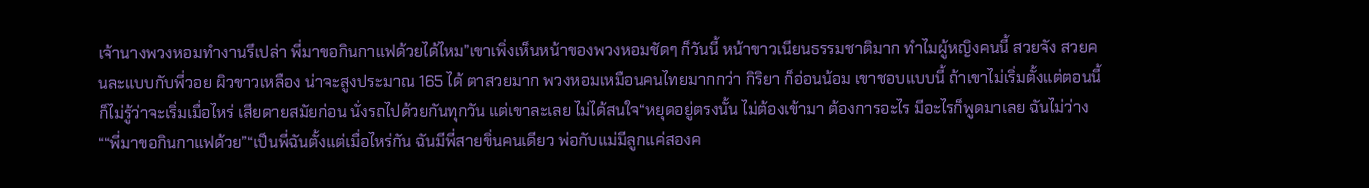เจ้านางพวงหอมทำงานรึเปล่า พี่มาขอกินกาแฟด้วยได้ไหม”เขาเพิ่งเห็นหน้าของพวงหอมชัดๆ ก็วันนี้ หน้าขาวเนียนธรรมชาติมาก ทำไมผู้หญิงคนนี้ สวยจัง สวยคนละแบบกับพี่วอย ผิวขาวเหลือง น่าจะสูงประมาณ 165 ได้ ตาสวยมาก พวงหอมเหมือนคนไทยมากกว่า กิริยา ก็อ่อนน้อม เขาชอบแบบนี้ ถ้าเขาไม่เริ่มตั้งแต่ตอนนี้ ก็ไม่รู้ว่าจะเริ่มเมื่อไหร่ เสียดายสมัยก่อน นั่งรถไปด้วยกันทุกวัน แต่เขาละเลย ไม่ได้สนใจ“หยุดอยู่ตรงนั้น ไม่ต้องเข้ามา ต้องการอะไร มีอะไรก็พูดมาเลย ฉันไม่ว่าง ““พี่มาขอกินกาแฟด้วย”“เป็นพี่ฉันตั้งแต่เมื่อไหร่กัน ฉันมีพี่สายขิ่นคนเดียว พ่อกับแม่มีลูกแค่สองค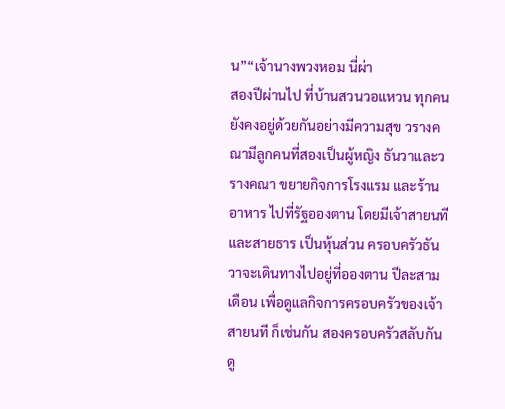น”“เจ้านางพวงหอม นี่ผ่า
สองปีผ่านไป ที่บ้านสวนวอแหวน ทุกคนยังคงอยู่ด้วยกันอย่างมีความสุข วรางคณามีลูกคนที่สองเป็นผู้หญิง ธันวาและวรางคณา ขยายกิจการโรงแรม และร้านอาหาร ไปที่รัฐอองตาน โดยมีเจ้าสายนที และสายธาร เป็นหุ้นส่วน ครอบครัวธันวาจะเดินทางไปอยู่ที่อองตาน ปีละสามเดือน เพื่อดูแลกิจการครอบครัวของเจ้าสายนที ก็เช่นกัน สองครอบครัวสลับกัน ดู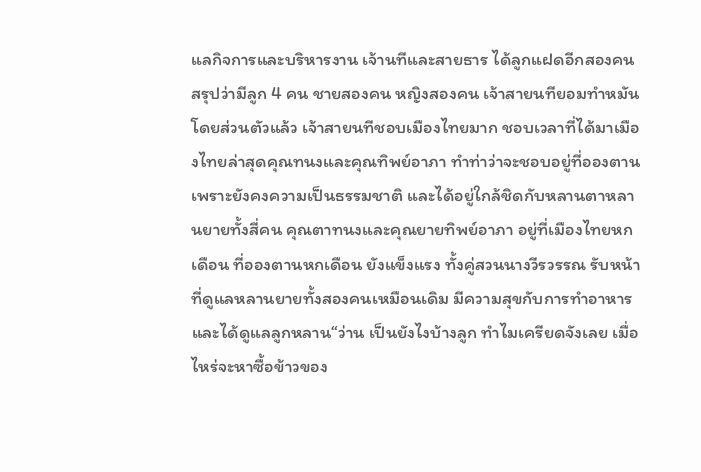แลกิจการและบริหารงาน เจ้านทีและสายธาร ได้ลูกแฝดอีกสองคน สรุปว่ามีลูก 4 คน ชายสองคน หญิงสองคน เจ้าสายนทียอมทำหมัน โดยส่วนตัวแล้ว เจ้าสายนทีชอบเมืองไทยมาก ชอบเวลาที่ได้มาเมืองไทยล่าสุดคุณทนงและคุณทิพย์อาภา ทำท่าว่าจะชอบอยู่ที่อองตาน เพราะยังคงความเป็นธรรมชาติ และได้อยู่ใกล้ชิดกับหลานตาหลานยายทั้งสี่คน คุณตาทนงและคุณยายทิพย์อาภา อยู่ที่เมืองไทยหกเดือน ที่อองตานหกเดือน ยังแข็งแรง ทั้งคู่สวนนางวีรวรรณ รับหน้าที่ดูแลหลานยายทั้งสองคนเหมือนเดิม มีความสุขกับการทำอาหาร และได้ดูแลลูกหลาน“ว่าน เป็นยังไงบ้างลูก ทำไมเครียดจังเลย เมื่อไหร่จะหาซื้อข้าวของ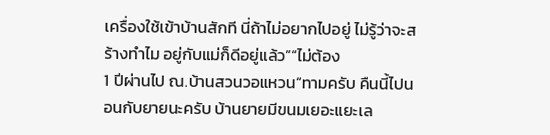เครื่องใช้เข้าบ้านสักที นี่ถ้าไม่อยากไปอยู่ ไม่รู้ว่าจะสร้างทำไม อยู่กับแม่ก็ดีอยู่แล้ว”“ไม่ต้อง
1 ปีผ่านไป ณ.บ้านสวนวอแหวน“ทามครับ คืนนี้ไปนอนกับยายนะครับ บ้านยายมีขนมเยอะแยะเล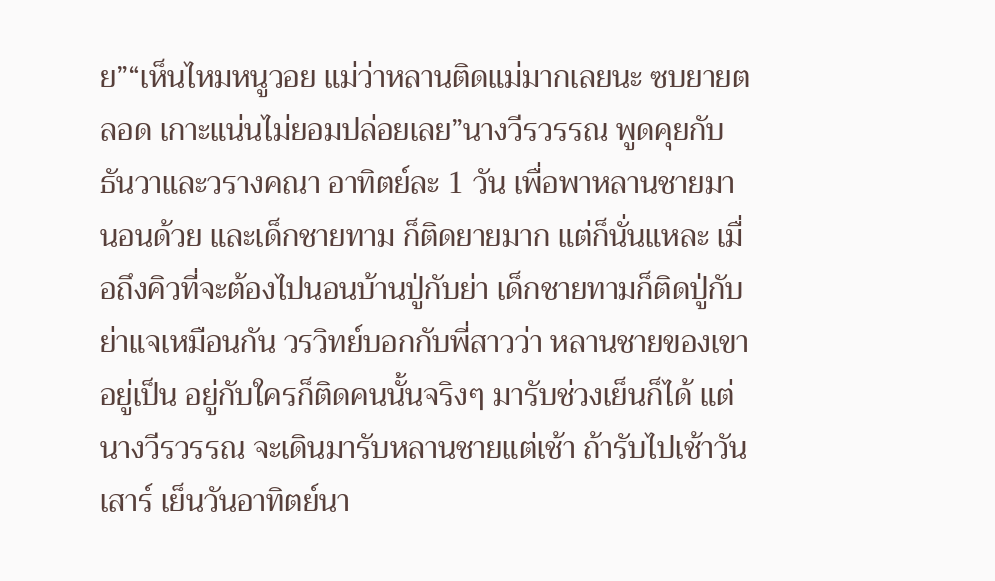ย”“เห็นไหมหนูวอย แม่ว่าหลานติดแม่มากเลยนะ ซบยายตลอด เกาะแน่นไม่ยอมปล่อยเลย”นางวีรวรรณ พูดคุยกับธันวาและวรางคณา อาทิตย์ละ 1 วัน เพื่อพาหลานชายมานอนด้วย และเด็กชายทาม ก็ติดยายมาก แต่ก็นั่นแหละ เมื่อถึงคิวที่จะต้องไปนอนบ้านปู่กับย่า เด็กชายทามก็ติดปู่กับย่าแจเหมือนกัน วรวิทย์บอกกับพี่สาวว่า หลานชายของเขาอยู่เป็น อยู่กับใครก็ติดคนนั้นจริงๆ มารับช่วงเย็นก็ได้ แต่นางวีรวรรณ จะเดินมารับหลานชายแต่เช้า ถ้ารับไปเช้าวันเสาร์ เย็นวันอาทิตย์นา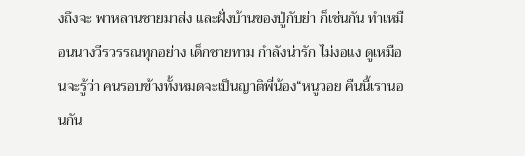งถึงจะ พาหลานชายมาส่ง และฝั่งบ้านของปู่กับย่า ก็เช่นกัน ทำเหมือนนางวีรวรรณทุกอย่าง เด็กชายทาม กำลังน่ารัก ไม่งอแง ดูเหมือนจะรู้ว่า คนรอบข้างทั้งหมดจะเป็นญาติพี่น้อง“หนูวอย คืนนี้เรานอนกัน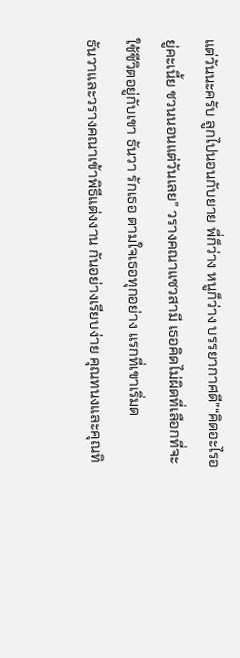แต่วันนะครับ ลูกไปนอนกับยาย พี่ก็ว่าง หนูก็ว่าง บรรยากาศดี”“คิดอะไรอยู่คะเนี้ย ชวนนอนแต่วันเลย” วรางคณาแซวสามี เธอคิดไม่ผิดที่เลือกที่จะใช้ชีวิตอยู่กับเขา ธันวา รักเธอ ตามใจเธอทุกอย่าง แรกที่เขาเริ่มด
ธันวาและวรางคณาเข้าพิธีแต่งงาน กันอย่างเรียบง่าย คุณทนงและคุณทิ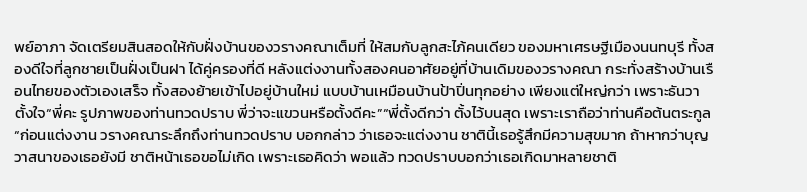พย์อาภา จัดเตรียมสินสอดให้กับฝั่งบ้านของวรางคณาเต็มที่ ให้สมกับลูกสะไภ้คนเดียว ของมหาเศรษฐีเมืองนนทบุรี ทั้งสองดีใจที่ลูกชายเป็นฝั่งเป็นฝา ได้คู่ครองที่ดี หลังแต่งงานทั้งสองคนอาศัยอยู่ที่บ้านเดิมของวรางคณา กระทั่งสร้างบ้านเรือนไทยของตัวเองเสร็จ ทั้งสองย้ายเข้าไปอยู่บ้านใหม่ แบบบ้านเหมือนบ้านป้าปิ่นทุกอย่าง เพียงแต่ใหญ่กว่า เพราะธันวาตั้งใจ“พี่คะ รูปภาพของท่านทวดปราบ พี่ว่าจะแขวนหรือตั้งดีคะ”“พี่ตั้งดีกว่า ตั้งไว้บนสุด เพราะเราถือว่าท่านคือต้นตระกูล “ก่อนแต่งงาน วรางคณาระลึกถึงท่านทวดปราบ บอกกล่าว ว่าเธอจะแต่งงาน ชาตินี้เธอรู้สึกมีความสุขมาก ถ้าหากว่าบุญวาสนาของเธอยังมี ชาติหน้าเธอขอไม่เกิด เพราะเธอคิดว่า พอแล้ว ทวดปราบบอกว่าเธอเกิดมาหลายชาติ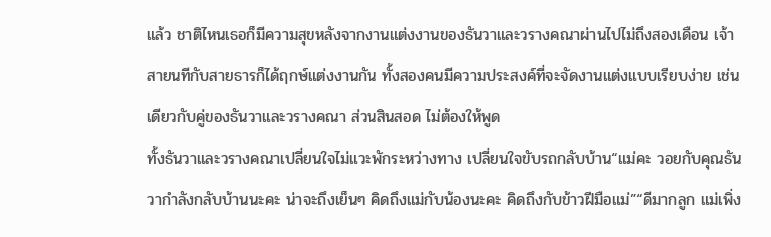แล้ว ชาติไหนเธอก็มีความสุขหลังจากงานแต่งงานของธันวาและวรางคณาผ่านไปไม่ถึงสองเดือน เจ้าสายนทีกับสายธารก็ได้ฤกษ์แต่งงานกัน ทั้งสองคนมีความประสงค์ที่จะจัดงานแต่งแบบเรียบง่าย เช่นเดียวกับคู่ของธันวาและวรางคณา ส่วนสินสอด ไม่ต้องให้พูด
ทั้งธันวาและวรางคณาเปลี่ยนใจไม่แวะพักระหว่างทาง เปลี่ยนใจขับรถกลับบ้าน“แม่คะ วอยกับคุณธันวากำลังกลับบ้านนะคะ น่าจะถึงเย็นๆ คิดถึงแม่กับน้องนะคะ คิดถึงกับข้าวฝีมือแม่”“ดีมากลูก แม่เพิ่ง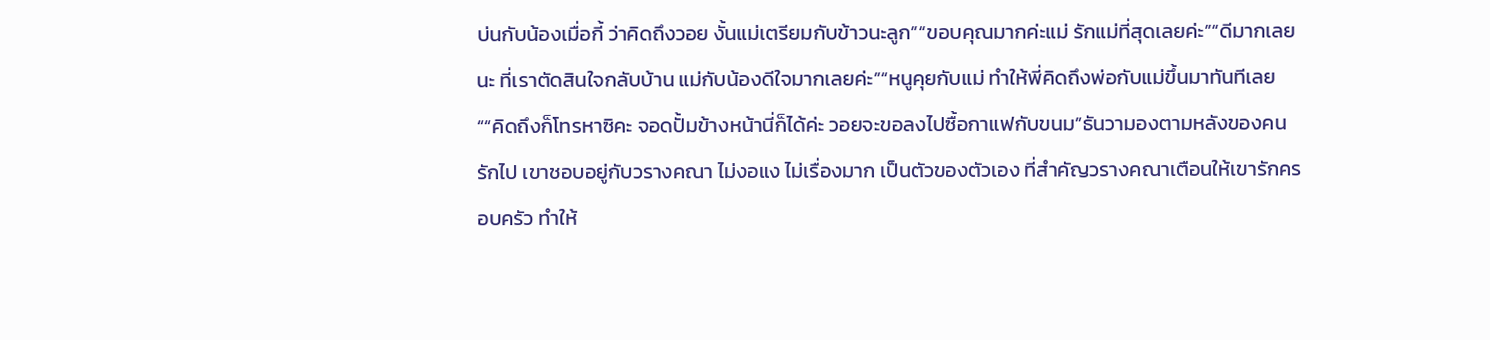บ่นกับน้องเมื่อกี้ ว่าคิดถึงวอย งั้นแม่เตรียมกับข้าวนะลูก”“ขอบคุณมากค่ะแม่ รักแม่ที่สุดเลยค่ะ”“ดีมากเลยนะ ที่เราตัดสินใจกลับบ้าน แม่กับน้องดีใจมากเลยค่ะ”“หนูคุยกับแม่ ทำให้พี่คิดถึงพ่อกับแม่ขึ้นมาทันทีเลย ““คิดถึงก็โทรหาซิคะ จอดปั้มข้างหน้านี่ก็ได้ค่ะ วอยจะขอลงไปซื้อกาแฟกับขนม”ธันวามองตามหลังของคนรักไป เขาชอบอยู่กับวรางคณา ไม่งอแง ไม่เรื่องมาก เป็นตัวของตัวเอง ที่สำคัญวรางคณาเตือนให้เขารักครอบครัว ทำให้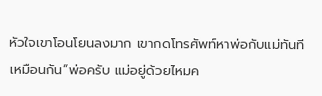หัวใจเขาโอนโยนลงมาก เขากดโทรศัพท์หาพ่อกับแม่ทันทีเหมือนกัน“พ่อครับ แม่อยู่ด้วยไหมค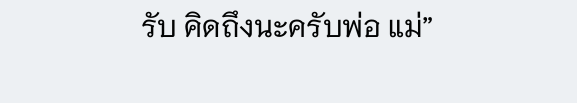รับ คิดถึงนะครับพ่อ แม่”